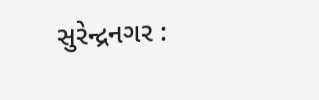સુરેન્દ્રનગર :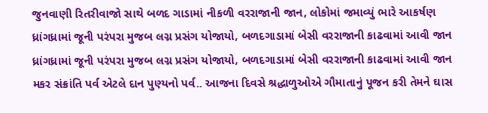જુનવાણી રિતરીવાજો સાથે બળદ ગાડામાં નીકળી વરરાજાની જાન, લોકોમાં જમાવ્યું ભારે આકર્ષણ
ધ્રાંગધ્રામાં જૂની પરંપરા મુજબ લગ્ન પ્રસંગ યોજાયો, બળદગાડામાં બેસી વરરાજાની કાઢવામાં આવી જાન
ધ્રાંગધ્રામાં જૂની પરંપરા મુજબ લગ્ન પ્રસંગ યોજાયો, બળદગાડામાં બેસી વરરાજાની કાઢવામાં આવી જાન
મકર સંક્રાંતિ પર્વ એટલે દાન પુણ્યનો પર્વ.. આજના દિવસે શ્રદ્ધાળુઓએ ગૌમાતાનું પૂજન કરી તેમને ઘાસ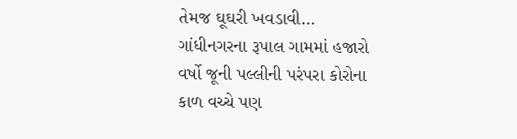તેમજ ઘૂઘરી ખવડાવી…
ગાંધીનગરના રૂપાલ ગામમાં હજારો વર્ષો જૂની પલ્લીની પરંપરા કોરોના કાળ વચ્ચે પણ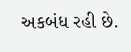અકબંધ રહી છે.